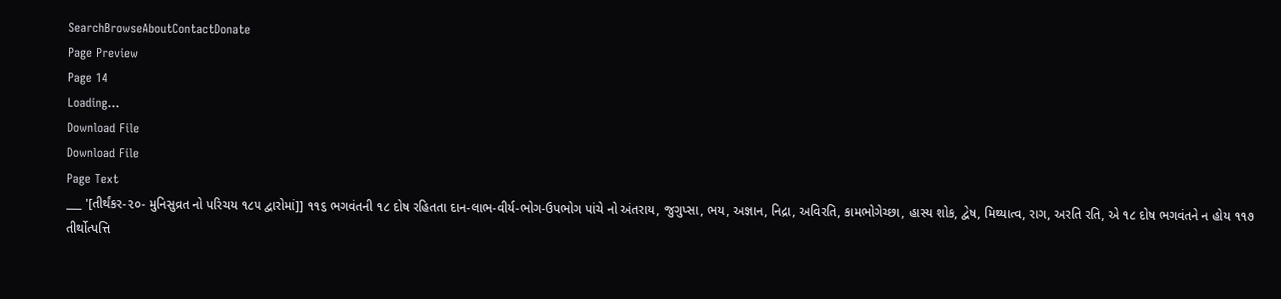SearchBrowseAboutContactDonate
Page Preview
Page 14
Loading...
Download File
Download File
Page Text
___ '[તીર્થંકર-૨૦- મુનિસુવ્રત નો પરિચય ૧૮૫ દ્વારોમાં]] ૧૧૬ ભગવંતની ૧૮ દોષ રહિતતા દાન-લાભ-વીર્ય-ભોગ-ઉપભોગ પાંચે નો અંતરાય, જુગુપ્સા, ભય, અજ્ઞાન, નિદ્રા, અવિરતિ, કામભોગેચ્છા, હાસ્ય શોક, દ્વેષ, મિથ્યાત્વ, રાગ, અરતિ રતિ, એ ૧૮ દોષ ભગવંતને ન હોય ૧૧૭ તીર્થોત્પત્તિ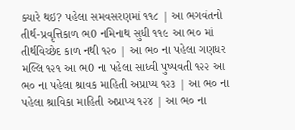ક્યારે થઇ? પહેલા સમવસરણમાં ૧૧૮ | આ ભગવંતનો તીર્થ-પ્રવૃત્તિકાળ ભ0 નમિનાથ સુધી ૧૧૯ આ ભ૦ માં તીર્થવિચ્છેદ કાળ નથી ૧૨૦ | આ ભ૦ ના પહેલા ગણધર મલ્લિ ૧૨૧ આ ભ0 ના પહેલા સાધ્વી પુષ્પવતી ૧૨૨ આ ભ૦ ના પહેલા શ્રાવક માહિતી અપ્રાપ્ય ૧૨૩ | આ ભ૦ ના પહેલા શ્રાવિકા માહિતી અપ્રાપ્ય ૧૨૪ | આ ભ૦ ના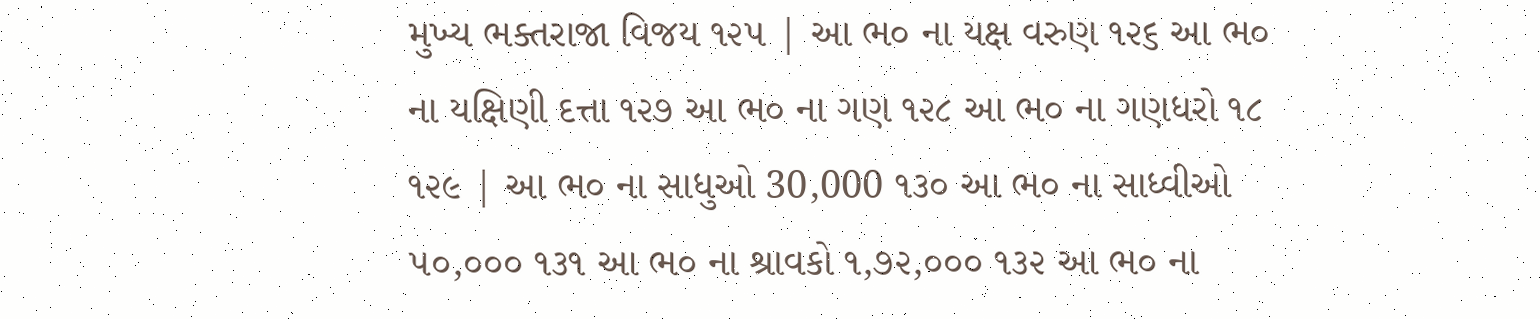મુખ્ય ભક્તરાજા વિજય ૧૨૫ | આ ભ૦ ના યક્ષ વરુણ ૧૨૬ આ ભ૦ ના યક્ષિણી દત્તા ૧૨૭ આ ભ૦ ના ગણ ૧૨૮ આ ભ૦ ના ગણધરો ૧૮ ૧૨૯ | આ ભ૦ ના સાધુઓ 30,000 ૧૩૦ આ ભ૦ ના સાધ્વીઓ ૫૦,૦૦૦ ૧૩૧ આ ભ૦ ના શ્રાવકો ૧,૭૨,૦૦૦ ૧૩૨ આ ભ૦ ના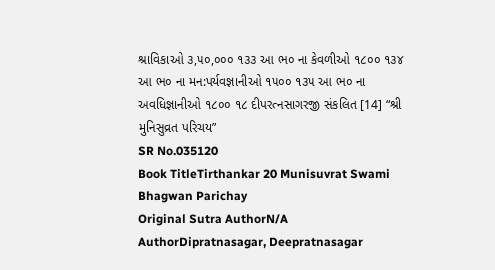શ્રાવિકાઓ ૩,૫૦,૦૦૦ ૧૩૩ આ ભ૦ ના કેવળીઓ ૧૮૦૦ ૧૩૪ આ ભ૦ ના મન:પર્યવજ્ઞાનીઓ ૧૫૦૦ ૧૩૫ આ ભ૦ ના અવધિજ્ઞાનીઓ ૧૮૦૦ ૧૮ દીપરત્નસાગરજી સંકલિત [14] “શ્રી મુનિસુવ્રત પરિચય”
SR No.035120
Book TitleTirthankar 20 Munisuvrat Swami Bhagwan Parichay
Original Sutra AuthorN/A
AuthorDipratnasagar, Deepratnasagar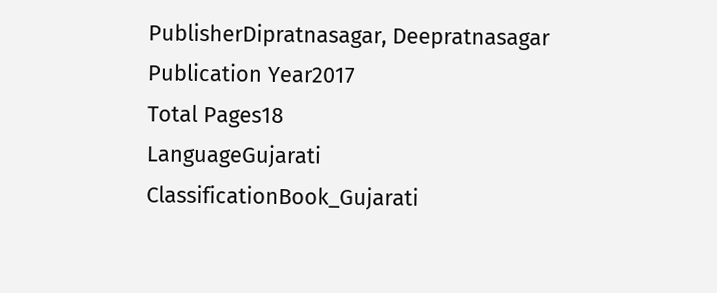PublisherDipratnasagar, Deepratnasagar
Publication Year2017
Total Pages18
LanguageGujarati
ClassificationBook_Gujarati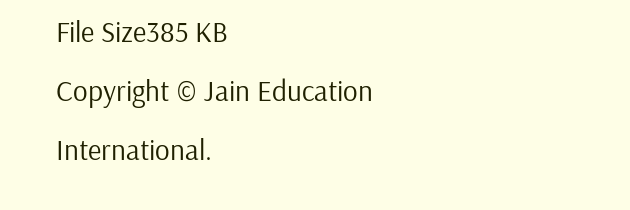File Size385 KB
Copyright © Jain Education International.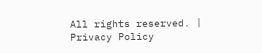All rights reserved. | Privacy Policy